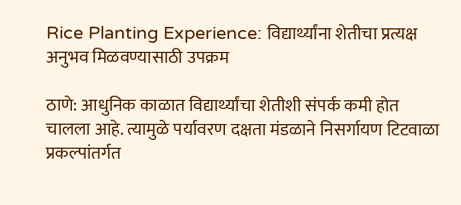Rice Planting Experience: विद्यार्थ्यांना शेतीचा प्रत्यक्ष अनुभव मिळवण्यासाठी उपक्रम

ठाणे: आधुनिक काळात विद्यार्थ्यांचा शेतीशी संपर्क कमी होत चालला आहे. त्यामुळे पर्यावरण दक्षता मंडळाने निसर्गायण टिटवाळा प्रकल्पांतर्गत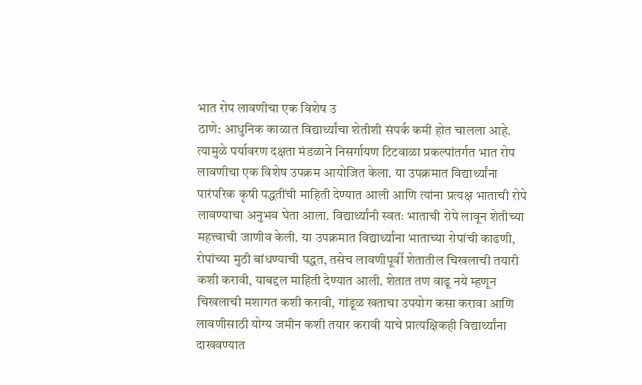भात रोप लावणीचा एक विशेष उ
ठाणे: आधुनिक काळात विद्यार्थ्यांचा शेतीशी संपर्क कमी होत चालला आहे. त्यामुळे पर्यावरण दक्षता मंडळाने निसर्गायण टिटवाळा प्रकल्पांतर्गत भात रोप लावणीचा एक विशेष उपक्रम आयोजित केला. या उपक्रमात विद्यार्थ्यांना पारंपरिक कृषी पद्धतींची माहिती देण्यात आली आणि त्यांना प्रत्यक्ष भाताची रोपे लावण्याचा अनुभव घेता आला. विद्यार्थ्यांनी स्वतः भाताची रोपे लावून शेतीच्या महत्त्वाची जाणीव केली. या उपक्रमात विद्यार्थ्यांना भाताच्या रोपांची काढणी, रोपांच्या मुठी बांधण्याची पद्धत, तसेच लावणीपूर्वी शेतातील चिखलाची तयारी कशी करावी, याबद्दल माहिती देण्यात आली. शेतात तण वाढू नये म्हणून चिखलाची मशागत कशी करावी, गांडूळ खताचा उपयोग कसा करावा आणि लावणीसाठी योग्य जमीन कशी तयार करावी याचे प्रात्यक्षिकही विद्यार्थ्यांना दाखवण्यात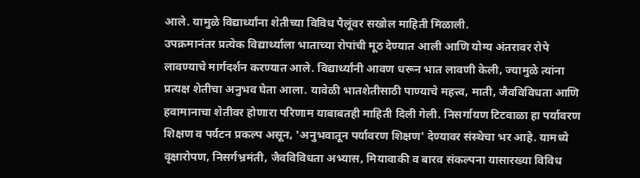आले. यामुळे विद्यार्थ्यांना शेतीच्या विविध पैलूंवर सखोल माहिती मिळाली.
उपक्रमानंतर प्रत्येक विद्यार्थ्याला भाताच्या रोपांची मूठ देण्यात आली आणि योग्य अंतरावर रोपे लावण्याचे मार्गदर्शन करण्यात आले. विद्यार्थ्यांनी आवण धरून भात लावणी केली, ज्यामुळे त्यांना प्रत्यक्ष शेतीचा अनुभव घेता आला. यावेळी भातशेतीसाठी पाण्याचे महत्त्व, माती, जैवविविधता आणि हवामानाचा शेतीवर होणारा परिणाम याबाबतही माहिती दिली गेली. निसर्गायण टिटवाळा हा पर्यावरण शिक्षण व पर्यटन प्रकल्प असून, 'अनुभवातून पर्यावरण शिक्षण' देण्यावर संस्थेचा भर आहे. यामध्ये वृक्षारोपण, निसर्गभ्रमंती, जैवविविधता अभ्यास, मियावाकी व बारव संकल्पना यासारख्या विविध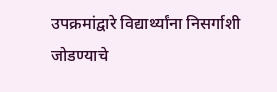उपक्रमांद्वारे विद्यार्थ्यांना निसर्गाशी जोडण्याचे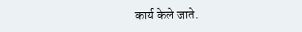कार्य केले जाते.